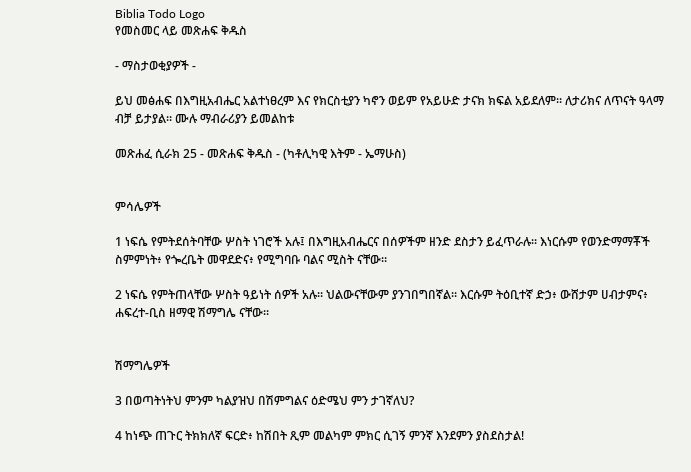Biblia Todo Logo
የመስመር ላይ መጽሐፍ ቅዱስ

- ማስታወቂያዎች -

ይህ መፅሐፍ በእግዚአብሔር አልተነፀረም እና የክርስቲያን ካኖን ወይም የአይሁድ ታናክ ክፍል አይደለም። ለታሪክና ለጥናት ዓላማ ብቻ ይታያል። ሙሉ ማብራሪያን ይመልከቱ

መጽሐፈ ሲራክ 25 - መጽሐፍ ቅዱስ - (ካቶሊካዊ እትም - ኤማሁስ)


ምሳሌዎች

1 ነፍሴ የምትደሰትባቸው ሦስት ነገሮች አሉ፤ በእግዚአብሔርና በሰዎችም ዘንድ ደስታን ይፈጥራሉ። እነርሱም የወንድማማቾች ስምምነት፥ የጐረቤት መዋደድና፥ የሚግባቡ ባልና ሚስት ናቸው።

2 ነፍሴ የምትጠላቸው ሦስት ዓይነት ሰዎች አሉ። ህልውናቸውም ያንገበግበኛል። እርሱም ትዕቢተኛ ድኃ፥ ውሸታም ሀብታምና፥ ሐፍረተ-ቢስ ዘማዊ ሽማግሌ ናቸው።


ሽማግሌዎች

3 በወጣትነትህ ምንም ካልያዝህ በሽምግልና ዕድሜህ ምን ታገኛለህ?

4 ከነጭ ጠጉር ትክክለኛ ፍርድ፥ ከሽበት ጺም መልካም ምክር ሲገኝ ምንኛ እንደምን ያስደስታል!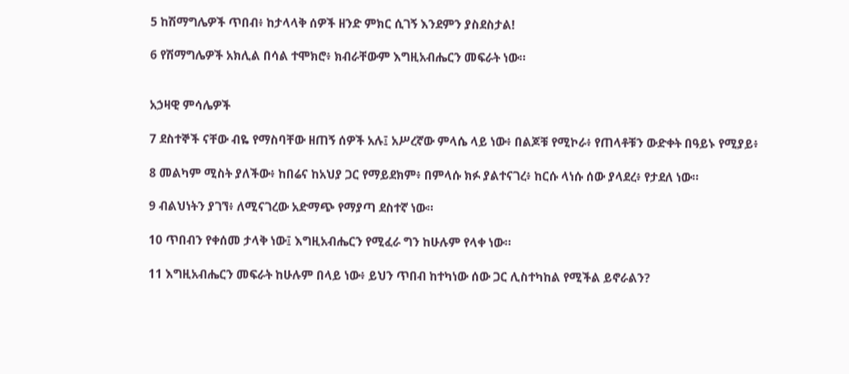5 ከሽማግሌዎች ጥበብ፥ ከታላላቅ ሰዎች ዘንድ ምክር ሲገኝ እንደምን ያስደስታል!

6 የሽማግሌዎች አክሊል በሳል ተሞክሮ፥ ክብራቸውም እግዚአብሔርን መፍራት ነው።


አኃዛዊ ምሳሌዎች

7 ደስተኞች ናቸው ብዬ የማስባቸው ዘጠኝ ሰዎች አሉ፤ አሥረኛው ምላሴ ላይ ነው፥ በልጆቹ የሚኮራ፥ የጠላቶቹን ውድቀት በዓይኑ የሚያይ፥

8 መልካም ሚስት ያለችው፥ ከበሬና ከአህያ ጋር የማይደክም፥ በምላሱ ክፉ ያልተናገረ፥ ከርሱ ላነሱ ሰው ያላደረ፥ የታደለ ነው።

9 ብልህነትን ያገኘ፥ ለሚናገረው አድማጭ የማያጣ ደስተኛ ነው።

10 ጥበብን የቀሰመ ታላቅ ነው፤ እግዚአብሔርን የሚፈራ ግን ከሁሉም የላቀ ነው።

11 እግዚአብሔርን መፍራት ከሁሉም በላይ ነው፥ ይህን ጥበብ ከተካነው ሰው ጋር ሊስተካከል የሚችል ይኖራልን?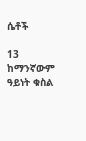ሴቶች

13 ከማንኛውም ዓይነት ቁስል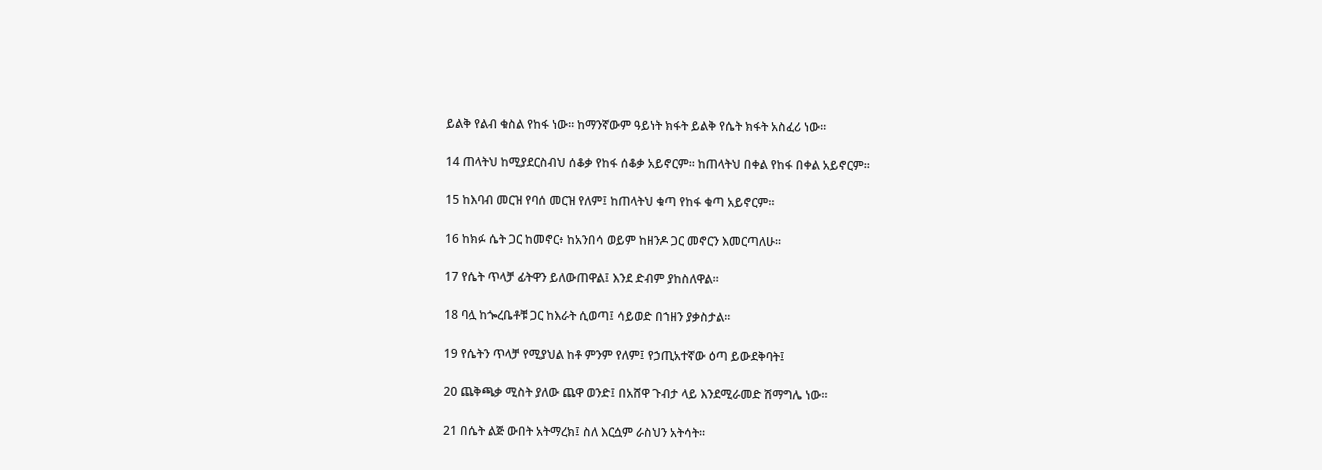ይልቅ የልብ ቁስል የከፋ ነው። ከማንኛውም ዓይነት ክፋት ይልቅ የሴት ክፋት አስፈሪ ነው።

14 ጠላትህ ከሚያደርስብህ ሰቆቃ የከፋ ሰቆቃ አይኖርም። ከጠላትህ በቀል የከፋ በቀል አይኖርም።

15 ከእባብ መርዝ የባሰ መርዝ የለም፤ ከጠላትህ ቁጣ የከፋ ቁጣ አይኖርም።

16 ከክፉ ሴት ጋር ከመኖር፥ ከአንበሳ ወይም ከዘንዶ ጋር መኖርን እመርጣለሁ።

17 የሴት ጥላቻ ፊትዋን ይለውጠዋል፤ እንደ ድብም ያከስለዋል።

18 ባሏ ከጐረቤቶቹ ጋር ከእራት ሲወጣ፤ ሳይወድ በኀዘን ያቃስታል።

19 የሴትን ጥላቻ የሚያህል ከቶ ምንም የለም፤ የኃጢአተኛው ዕጣ ይውደቅባት፤

20 ጨቅጫቃ ሚስት ያለው ጨዋ ወንድ፤ በአሸዋ ጉብታ ላይ እንደሚራመድ ሽማግሌ ነው።

21 በሴት ልጅ ውበት አትማረክ፤ ስለ እርሷም ራስህን አትሳት።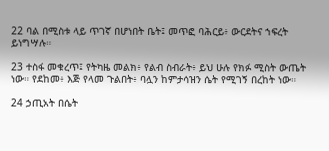22 ባል በሚስቱ ላይ ጥገኛ በሆነበት ቤት፤ መጥፎ ባሕርይ፥ ውርደትና ኀፍረት ይነግሣሉ።

23 ተስፋ መቁረጥ፤ የትካዜ መልክ፥ የልብ ስብራት፥ ይህ ሁሉ የክፉ ሚስት ውጤት ነው። የደከመ፥ እጅ የላመ ጉልበት፥ ባሏን ከምታሳዝን ሴት የሚገኝ በረከት ነው።

24 ኃጢአት በሴት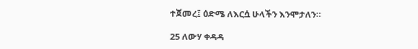ተጀመረ፤ ዕድሜ ለእርሷ ሁላችን እንሞታለን።

25 ለውሃ ቀዳዳ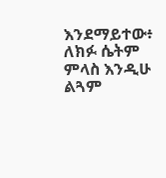እንደማይተው፥ ለክፉ ሴትም ምላስ እንዲሁ ልጓም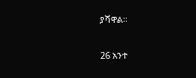ያሻዋል።

26 አንተ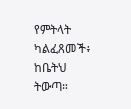የምትላት ካልፈጸመች፥ ከቤትህ ትውጣ።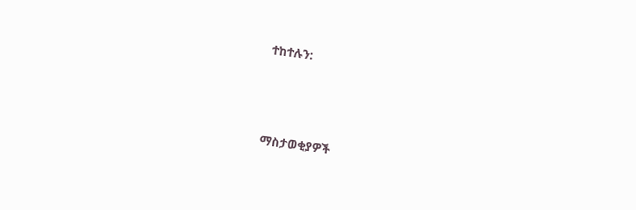ተከተሉን:



ማስታወቂያዎች